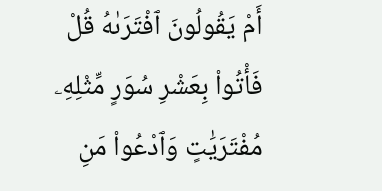أَمْ يَقُولُونَ ٱفْتَرَىٰهُ قُلْ فَأْتُوا۟ بِعَشْرِ سُوَرٍ مِّثْلِهِۦ مُفْتَرَيَٰتٍ وَٱدْعُوا۟ مَنِ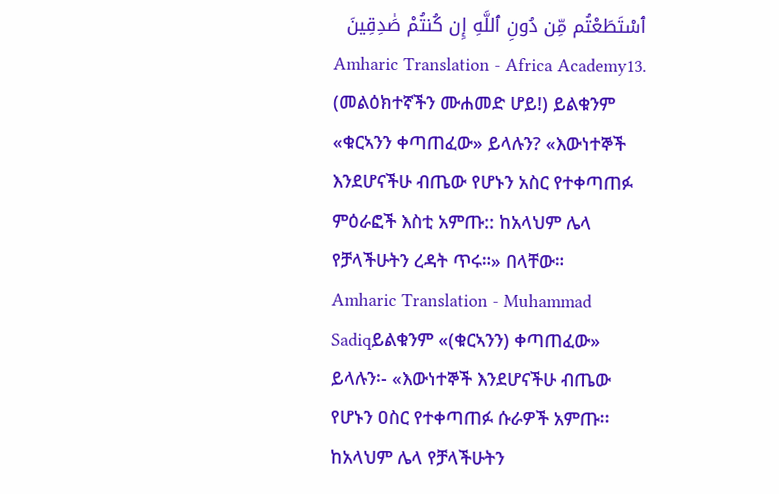ٱسْتَطَعْتُم مِّن دُونِ ٱللَّهِ إِن كُنتُمْ صَٰدِقِينَ
Amharic Translation - Africa Academy13. (መልዕክተኛችን ሙሐመድ ሆይ!) ይልቁንም «ቁርኣንን ቀጣጠፈው» ይላሉን? «እውነተኞች እንደሆናችሁ ብጤው የሆኑን አስር የተቀጣጠፉ ምዕራፎች እስቲ አምጡ:: ከአላህም ሌላ የቻላችሁትን ረዳት ጥሩ።» በላቸው።
Amharic Translation - Muhammad Sadiqይልቁንም «(ቁርኣንን) ቀጣጠፈው» ይላሉን፡- «እውነተኞች እንደሆናችሁ ብጤው የሆኑን ዐስር የተቀጣጠፉ ሱራዎች አምጡ፡፡ ከአላህም ሌላ የቻላችሁትን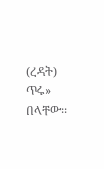(ረዳት) ጥሩ» በላቸው፡፡